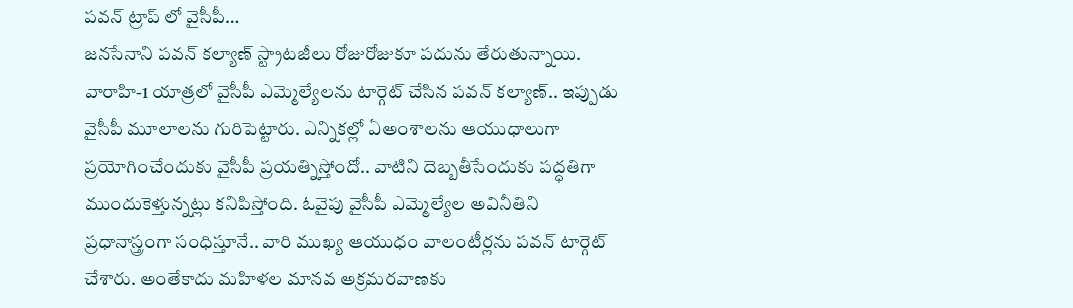పవన్ ట్రాప్ లో వైసీపీ…
జనసేనాని పవన్ కల్యాణ్ స్ట్రాటజీలు రోజురోజుకూ పదును తేరుతున్నాయి. వారాహి-1 యాత్రలో వైసీపీ ఎమ్మెల్యేలను టార్గెట్ చేసిన పవన్ కల్యాణ్.. ఇప్పుడు వైసీపీ మూలాలను గురిపెట్టారు. ఎన్నికల్లో ఏఅంశాలను ఆయుధాలుగా ప్రయోగించేందుకు వైసీపీ ప్రయత్నిస్తోందో.. వాటిని దెబ్బతీసేందుకు పద్ధతిగా ముందుకెళ్తున్నట్లు కనిపిస్తోంది. ఓవైపు వైసీపీ ఎమ్మెల్యేల అవినీతిని ప్రధానాస్త్రంగా సంధిస్తూనే.. వారి ముఖ్య ఆయుధం వాలంటీర్లను పవన్ టార్గెట్ చేశారు. అంతేకాదు మహిళల మానవ అక్రమరవాణకు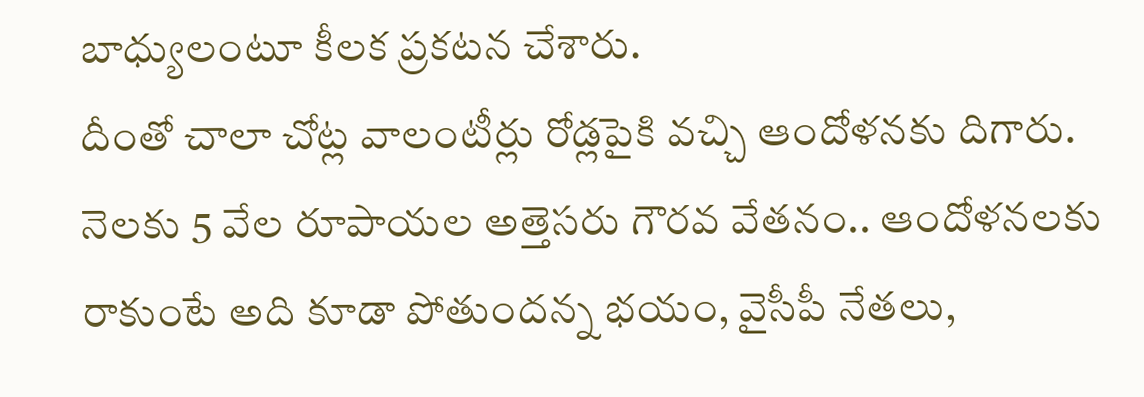బాధ్యులంటూ కీలక ప్రకటన చేశారు.
దీంతో చాలా చోట్ల వాలంటీర్లు రోడ్లపైకి వచ్చి ఆందోళనకు దిగారు. నెలకు 5 వేల రూపాయల అత్తెసరు గౌరవ వేతనం.. ఆందోళనలకు రాకుంటే అది కూడా పోతుందన్న భయం, వైసీపీ నేతలు,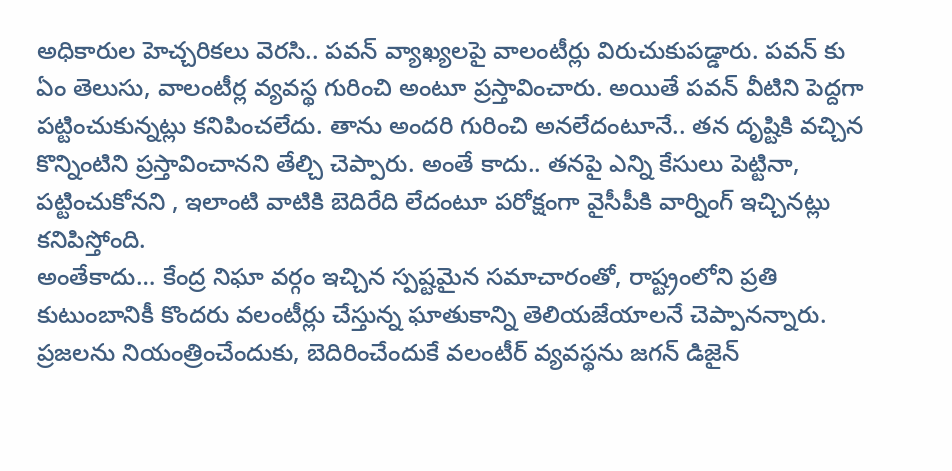అధికారుల హెచ్చరికలు వెరసి.. పవన్ వ్యాఖ్యలపై వాలంటీర్లు విరుచుకుపడ్డారు. పవన్ కు ఏం తెలుసు, వాలంటీర్ల వ్యవస్థ గురించి అంటూ ప్రస్తావించారు. అయితే పవన్ వీటిని పెద్దగా పట్టించుకున్నట్లు కనిపించలేదు. తాను అందరి గురించి అనలేదంటూనే.. తన దృష్టికి వచ్చిన కొన్నింటిని ప్రస్తావించానని తేల్చి చెప్పారు. అంతే కాదు.. తనపై ఎన్ని కేసులు పెట్టినా, పట్టించుకోనని , ఇలాంటి వాటికి బెదిరేది లేదంటూ పరోక్షంగా వైసీపీకి వార్నింగ్ ఇచ్చినట్లు కనిపిస్తోంది.
అంతేకాదు… కేంద్ర నిఘా వర్గం ఇచ్చిన స్పష్టమైన సమాచారంతో, రాష్ట్రంలోని ప్రతి కుటుంబానికీ కొందరు వలంటీర్లు చేస్తున్న ఘాతుకాన్ని తెలియజేయాలనే చెప్పానన్నారు. ప్రజలను నియంత్రించేందుకు, బెదిరించేందుకే వలంటీర్ వ్యవస్థను జగన్ డిజైన్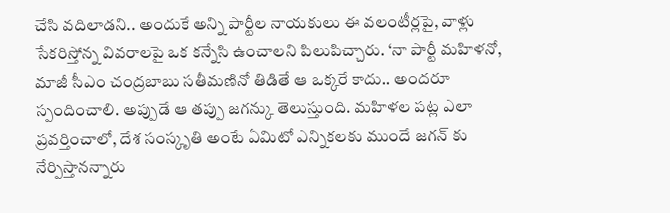చేసి వదిలాడని.. అందుకే అన్ని పార్టీల నాయకులు ఈ వలంటీర్లపై, వాళ్లు సేకరిస్తోన్న వివరాలపై ఒక కన్నేసి ఉంచాలని పిలుపిచ్చారు. ‘నా పార్టీ మహిళనో, మాజీ సీఎం చంద్రబాబు సతీమణినో తిడితే ఆ ఒక్కరే కాదు.. అందరూ స్పందించాలి. అప్పుడే ఆ తప్పు జగన్కు తెలుస్తుంది. మహిళల పట్ల ఎలా ప్రవర్తించాలో, దేశ సంస్కృతి అంటే ఏమిటో ఎన్నికలకు ముందే జగన్ కు నేర్పిస్తానన్నారు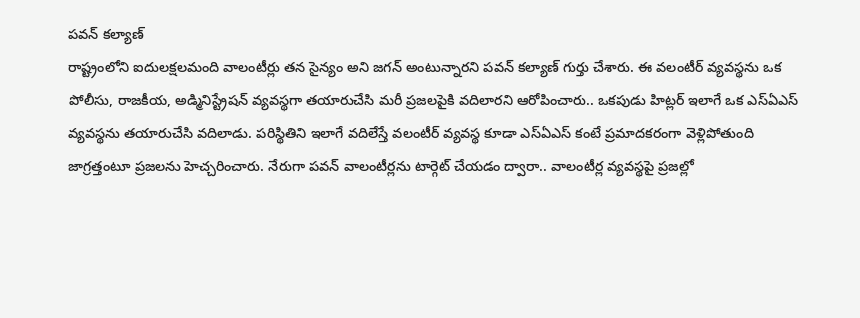పవన్ కల్యాణ్
రాష్ట్రంలోని ఐదులక్షలమంది వాలంటీర్లు తన సైన్యం అని జగన్ అంటున్నారని పవన్ కల్యాణ్ గుర్తు చేశారు. ఈ వలంటీర్ వ్యవస్థను ఒక పోలీసు, రాజకీయ, అడ్మినిస్ట్రేషన్ వ్యవస్థగా తయారుచేసి మరీ ప్రజలపైకి వదిలారని ఆరోపించారు.. ఒకపుడు హిట్లర్ ఇలాగే ఒక ఎస్ఏఎస్ వ్యవస్థను తయారుచేసి వదిలాడు. పరిస్థితిని ఇలాగే వదిలేస్తే వలంటీర్ వ్యవస్థ కూడా ఎస్ఏఎస్ కంటే ప్రమాదకరంగా వెళ్లిపోతుంది జాగ్రత్తంటూ ప్రజలను హెచ్చరించారు. నేరుగా పవన్ వాలంటీర్లను టార్గెట్ చేయడం ద్వారా.. వాలంటీర్ల వ్యవస్థపై ప్రజల్లో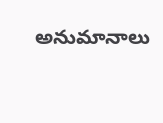అనుమానాలు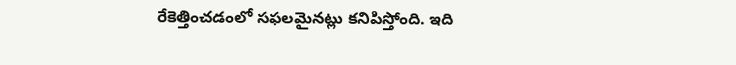రేకెత్తించడంలో సఫలమైనట్లు కనిపిస్తోంది. ఇది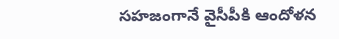సహజంగానే వైసీపీకి ఆందోళన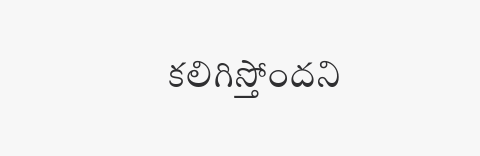కలిగిస్తోందని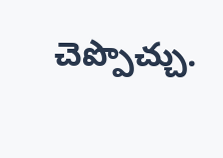చెప్పొచ్చు.